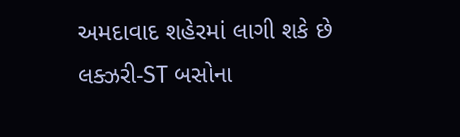અમદાવાદ શહેરમાં લાગી શકે છે લક્ઝરી-ST બસોના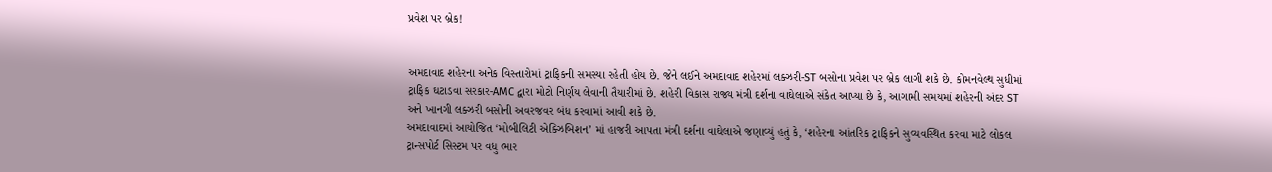પ્રવેશ પર બ્રેક!


અમદાવાદ શહેરના અનેક વિસ્તારોમાં ટ્રાફિકની સમસ્યા રહેતી હોય છે. જેને લઈને અમદાવાદ શહેરમાં લક્ઝરી-ST બસોના પ્રવેશ પર બ્રેક લાગી શકે છે. કોમનવેલ્થ સુધીમાં ટ્રાફિક ઘટાડવા સરકાર-AMC દ્વારા મોટો નિર્ણય લેવાની તૈયારીમાં છે. શહેરી વિકાસ રાજ્ય મંત્રી દર્શના વાઘેલાએ સંકેત આપ્યા છે કે, આગામી સમયમાં શહેરની અંદર ST અને ખાનગી લક્ઝરી બસોની અવરજવર બંધ કરવામાં આવી શકે છે.
અમદાવાદમાં આયોજિત ‘મોબીલિટી એક્ઝિબિશન’ માં હાજરી આપતા મંત્રી દર્શના વાઘેલાએ જણાવ્યું હતું કે, ‘શહેરના આંતરિક ટ્રાફિકને સુવ્યવસ્થિત કરવા માટે લોકલ ટ્રાન્સપોર્ટ સિસ્ટમ પર વધુ ભાર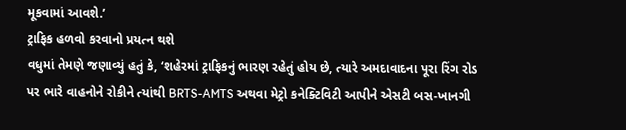મૂકવામાં આવશે.’
ટ્રાફિક હળવો કરવાનો પ્રયત્ન થશે
વધુમાં તેમણે જણાવ્યું હતું કે, ‘શહેરમાં ટ્રાફિકનું ભારણ રહેતું હોય છે, ત્યારે અમદાવાદના પૂરા રિંગ રોડ પર ભારે વાહનોને રોકીને ત્યાંથી BRTS-AMTS અથવા મેટ્રો કનેક્ટિવિટી આપીને એસટી બસ-ખાનગી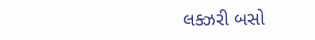લક્ઝરી બસો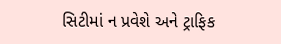સિટીમાં ન પ્રવેશે અને ટ્રાફિક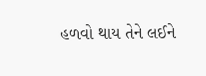હળવો થાય તેને લઈને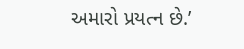અમારો પ્રયત્ન છે.’